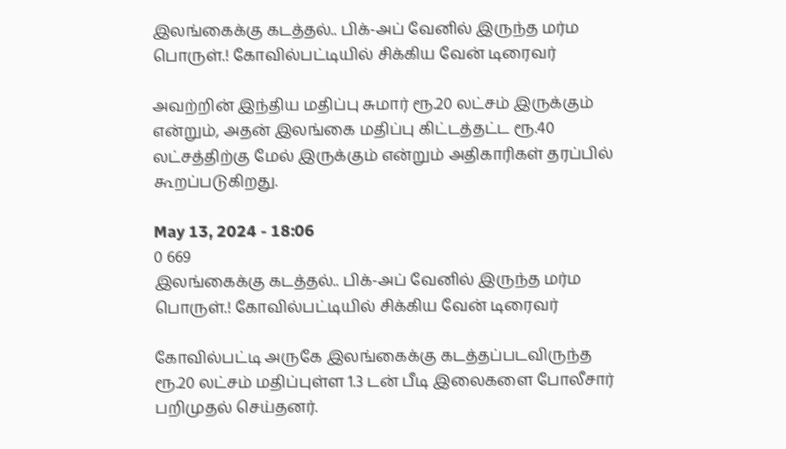இலங்கைக்கு கடத்தல்.. பிக்-அப் வேனில் இருந்த மர்ம பொருள்.! கோவில்பட்டியில் சிக்கிய வேன் டிரைவர்

அவற்றின் இந்திய மதிப்பு சுமார் ரூ.20 லட்சம் இருக்கும் என்றும், அதன் இலங்கை மதிப்பு கிட்டத்தட்ட ரூ.40 லட்சத்திற்கு மேல் இருக்கும் என்றும் அதிகாரிகள் தரப்பில் கூறப்படுகிறது.

May 13, 2024 - 18:06
0 669
இலங்கைக்கு கடத்தல்.. பிக்-அப் வேனில் இருந்த மர்ம பொருள்.! கோவில்பட்டியில் சிக்கிய வேன் டிரைவர்

கோவில்பட்டி அருகே இலங்கைக்கு கடத்தப்படவிருந்த ரூ.20 லட்சம் மதிப்புள்ள 1.3 டன் பீடி இலைகளை போலீசார் பறிமுதல் செய்தனர்.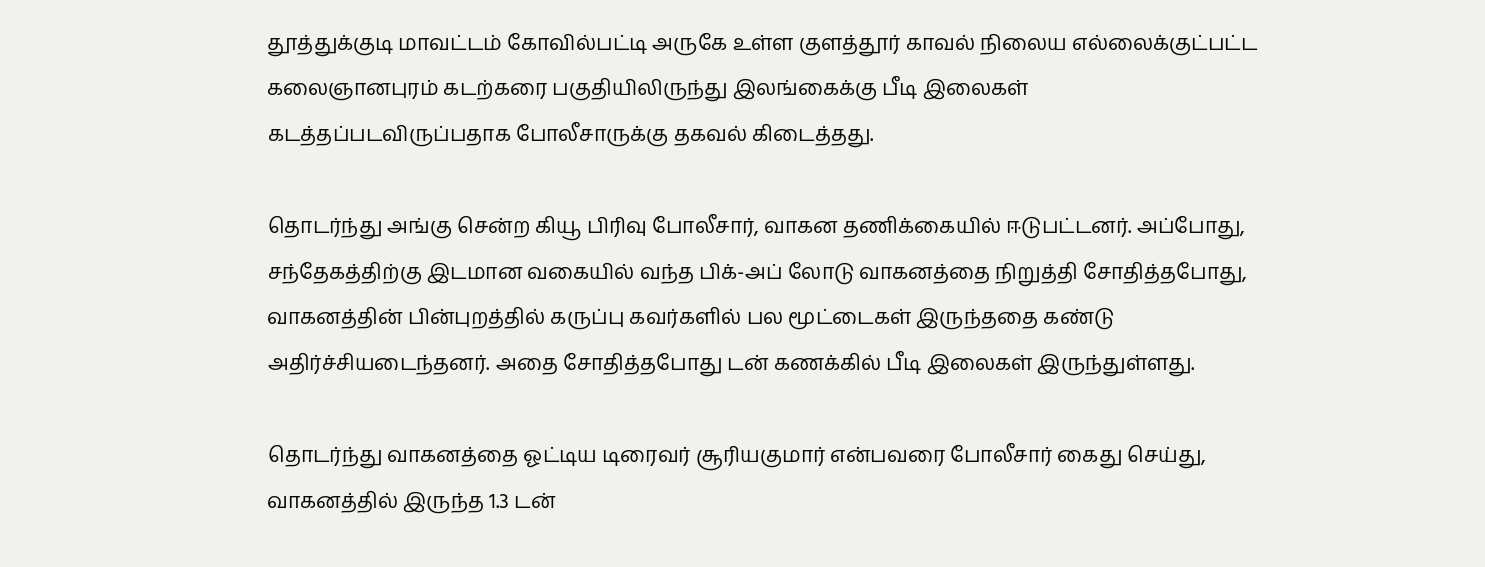தூத்துக்குடி மாவட்டம் கோவில்பட்டி அருகே உள்ள குளத்தூர் காவல் நிலைய எல்லைக்குட்பட்ட கலைஞானபுரம் கடற்கரை பகுதியிலிருந்து இலங்கைக்கு பீடி இலைகள் கடத்தப்படவிருப்பதாக போலீசாருக்கு தகவல் கிடைத்தது.

தொடர்ந்து அங்கு சென்ற கியூ பிரிவு போலீசார், வாகன தணிக்கையில் ஈடுபட்டனர். அப்போது, சந்தேகத்திற்கு இடமான வகையில் வந்த பிக்-அப் லோடு வாகனத்தை நிறுத்தி சோதித்தபோது, வாகனத்தின் பின்புறத்தில் கருப்பு கவர்களில் பல மூட்டைகள் இருந்ததை கண்டு அதிர்ச்சியடைந்தனர். அதை சோதித்தபோது டன் கணக்கில் பீடி இலைகள் இருந்துள்ளது.

தொடர்ந்து வாகனத்தை ஓட்டிய டிரைவர் சூரியகுமார் என்பவரை போலீசார் கைது செய்து, வாகனத்தில் இருந்த 1.3 டன்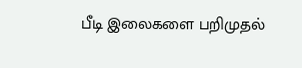பீடி இலைகளை பறிமுதல்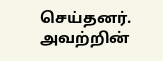செய்தனர்.  அவற்றின்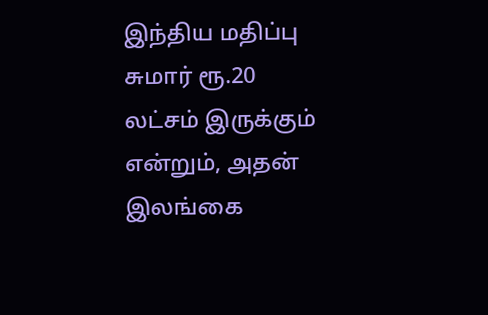இந்திய மதிப்பு சுமார் ரூ.20 லட்சம் இருக்கும் என்றும், அதன் இலங்கை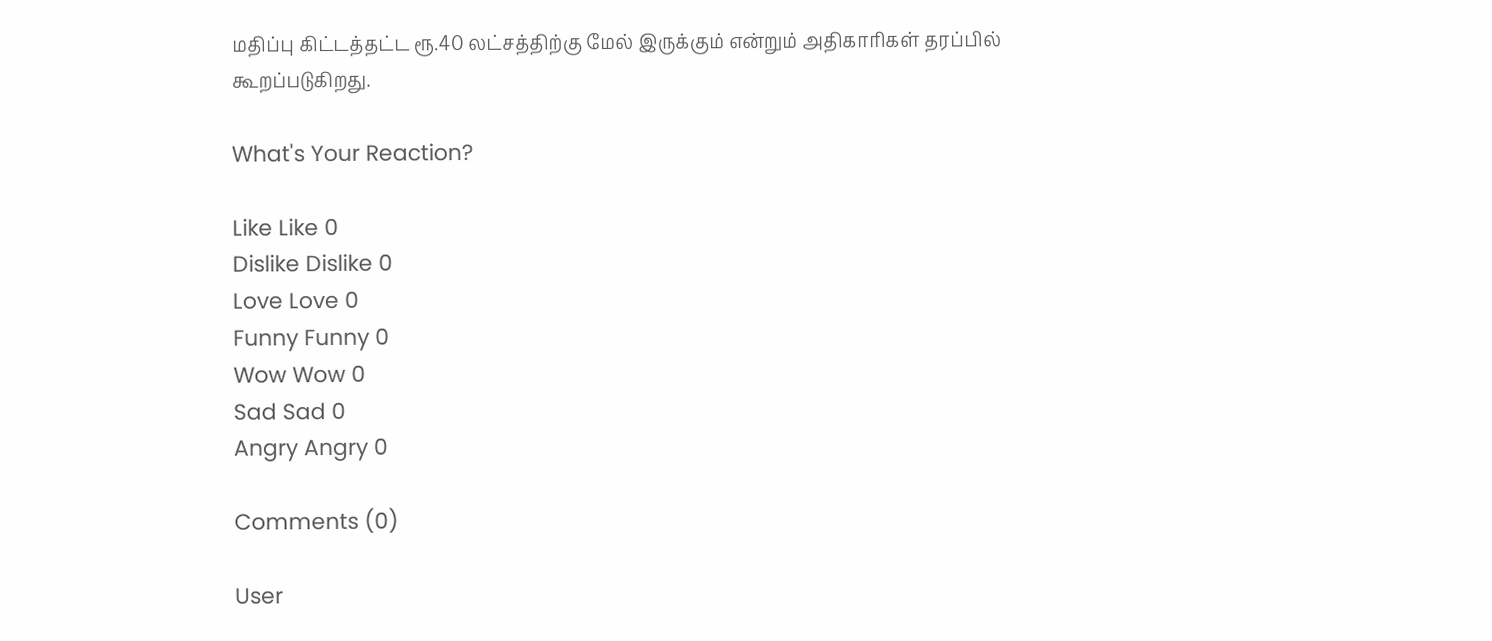மதிப்பு கிட்டத்தட்ட ரூ.40 லட்சத்திற்கு மேல் இருக்கும் என்றும் அதிகாரிகள் தரப்பில் கூறப்படுகிறது.

What's Your Reaction?

Like Like 0
Dislike Dislike 0
Love Love 0
Funny Funny 0
Wow Wow 0
Sad Sad 0
Angry Angry 0

Comments (0)

User